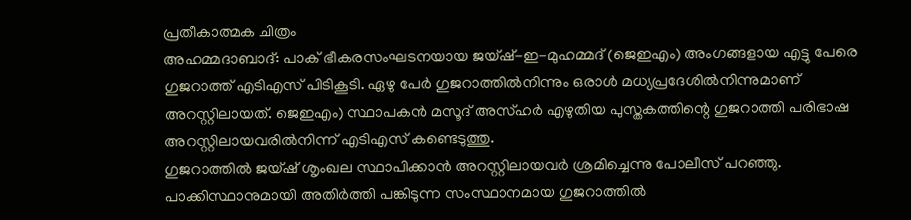പ്രതീകാത്മക ചിത്രം
അഹമ്മദാബാദ്: പാക് ഭീകരസംഘടനയായ ജയ്ഷ്-ഇ-മുഹമ്മദ് (ജെഇഎം) അംഗങ്ങളായ എട്ടു പേരെ ഗുജറാത്ത് എടിഎസ് പിടികൂടി. ഏഴു പേർ ഗുജറാത്തിൽനിന്നും ഒരാൾ മധ്യപ്രദേശിൽനിന്നുമാണ് അറസ്റ്റിലായത്. ജെഇഎം) സ്ഥാപകൻ മസൂദ് അസ്ഹർ എഴുതിയ പുസ്തകത്തിന്റെ ഗുജറാത്തി പരിഭാഷ അറസ്റ്റിലായവരിൽനിന്ന് എടിഎസ് കണ്ടെടുത്തു.
ഗുജറാത്തിൽ ജയ്ഷ് ശൃംഖല സ്ഥാപിക്കാൻ അറസ്റ്റിലായവർ ശ്രമിച്ചെന്നു പോലീസ് പറഞ്ഞു.
പാക്കിസ്ഥാനുമായി അതിർത്തി പങ്കിടുന്ന സംസ്ഥാനമായ ഗുജറാത്തിൽ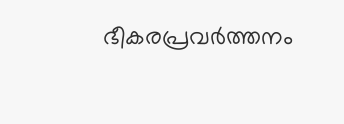ഭീകരപ്രവർത്തനം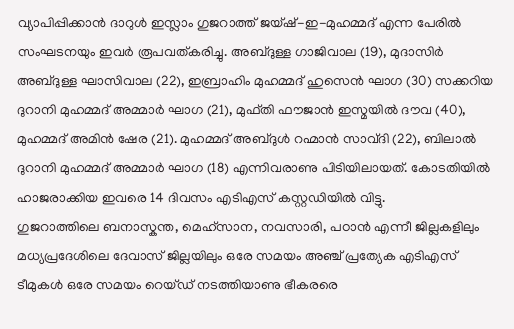വ്യാപിപ്പിക്കാൻ ദാറുൾ ഇസ്ലാം ഗുജറാത്ത് ജയ്ഷ്-ഇ-മുഹമ്മദ് എന്ന പേരിൽ സംഘടനയും ഇവർ രൂപവത്കരിച്ചു. അബ്ദുള്ള ഗാജിവാല (19), മുദാസിർ അബ്ദുള്ള ഘാസിവാല (22), ഇബ്രാഹിം മുഹമ്മദ് ഹുസെൻ ഘാഗ (30) സക്കറിയ ദുറാനി മുഹമ്മദ് അമ്മാർ ഘാഗ (21), മുഫ്തി ഫൗജാൻ ഇസ്മയിൽ ദൗവ (40), മുഹമ്മദ് അമിൻ ഷേര (21). മുഹമ്മദ് അബ്ദുൾ റഹ്മാൻ സാവ്ദി (22), ബിലാൽ ദുറാനി മുഹമ്മദ് അമ്മാർ ഘാഗ (18) എന്നിവരാണു പിടിയിലായത്. കോടതിയിൽ ഹാജരാക്കിയ ഇവരെ 14 ദിവസം എടിഎസ് കസ്റ്റഡിയിൽ വിട്ടു.
ഗുജറാത്തിലെ ബനാസ്കന്ത, മെഹ്സാന, നവസാരി, പഠാൻ എന്നീ ജില്ലകളിലും മധ്യപ്രദേശിലെ ദേവാസ് ജില്ലയിലും ഒരേ സമയം അഞ്ച് പ്രത്യേക എടിഎസ് ടീമുകൾ ഒരേ സമയം റെയ്ഡ് നടത്തിയാണു ഭീകരരെ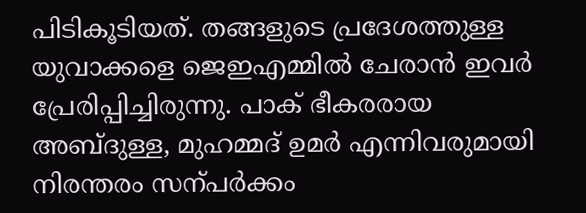പിടികൂടിയത്. തങ്ങളുടെ പ്രദേശത്തുള്ള യുവാക്കളെ ജെഇഎമ്മിൽ ചേരാൻ ഇവർ പ്രേരിപ്പിച്ചിരുന്നു. പാക് ഭീകരരായ അബ്ദുള്ള, മുഹമ്മദ് ഉമർ എന്നിവരുമായി നിരന്തരം സന്പർക്കം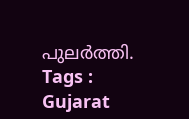പുലർത്തി.
Tags : Gujarat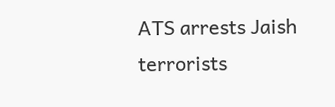ATS arrests Jaish terrorists